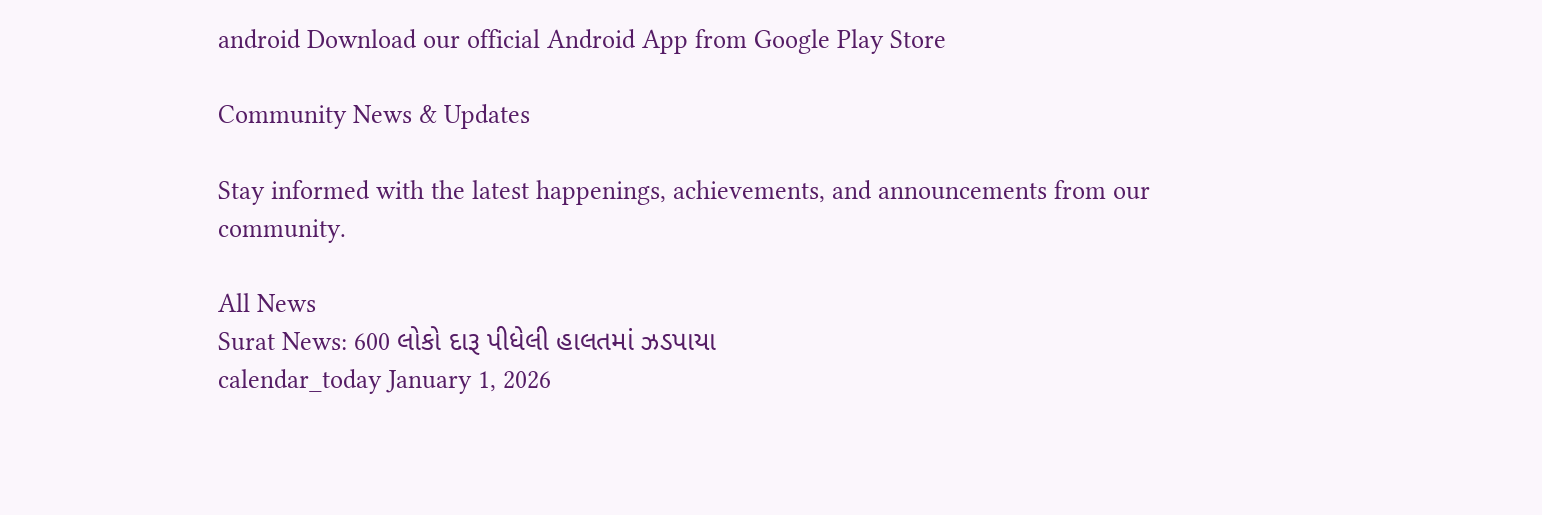android Download our official Android App from Google Play Store

Community News & Updates

Stay informed with the latest happenings, achievements, and announcements from our community.

All News
Surat News: 600 લોકો દારૂ પીધેલી હાલતમાં ઝડપાયા
calendar_today January 1, 2026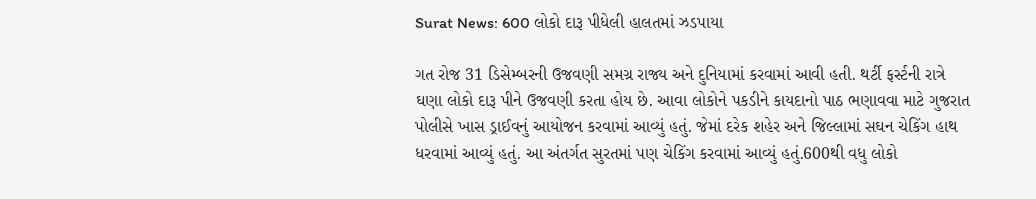Surat News: 600 લોકો દારૂ પીધેલી હાલતમાં ઝડપાયા

ગત રોજ 31 ડિસેમ્બરની ઉજવણી સમગ્ર રાજ્ય અને દુનિયામાં કરવામાં આવી હતી. થર્ટી ફર્સ્ટની રાત્રે ઘણા લોકો દારૂ પીને ઉજવણી કરતા હોય છે. આવા લોકોને પકડીને કાયદાનો પાઠ ભણાવવા માટે ગુજરાત પોલીસે ખાસ ડ્રાઈવનું આયોજન કરવામાં આવ્યું હતું. જેમાં દરેક શહેર અને જિલ્લામાં સઘન ચેકિંગ હાથ ધરવામાં આવ્યું હતું. આ અંતર્ગત સુરતમાં પણ ચેકિંગ કરવામાં આવ્યું હતું.600થી વધુ લોકો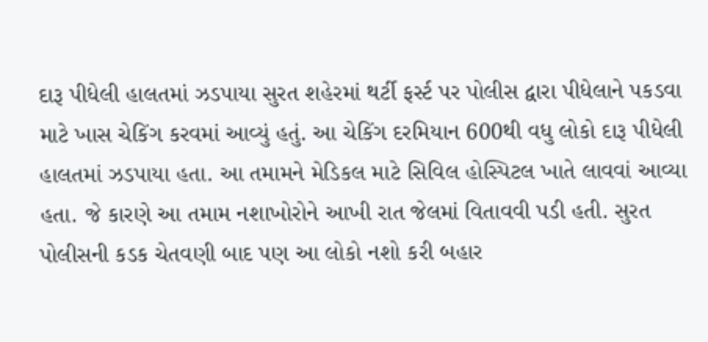દારૂ પીધેલી હાલતમાં ઝડપાયા સુરત શહેરમાં થર્ટી ફર્સ્ટ પર પોલીસ દ્વારા પીધેલાને પકડવા માટે ખાસ ચેકિંગ કરવમાં આવ્યું હતું. આ ચેકિંગ દરમિયાન 600થી વધુ લોકો દારૂ પીધેલી હાલતમાં ઝડપાયા હતા. આ તમામને મેડિકલ માટે સિવિલ હોસ્પિટલ ખાતે લાવવાં આવ્યા હતા. જે કારણે આ તમામ નશાખોરોને આખી રાત જેલમાં વિતાવવી પડી હતી. સુરત પોલીસની કડક ચેતવણી બાદ પણ આ લોકો નશો કરી બહાર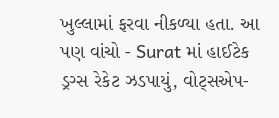ખુલ્લામાં ફરવા નીકળ્યા હતા. આ પણ વાંચો - Surat માં હાઈટેક ડ્રગ્સ રેકેટ ઝડપાયું, વોટ્સએપ-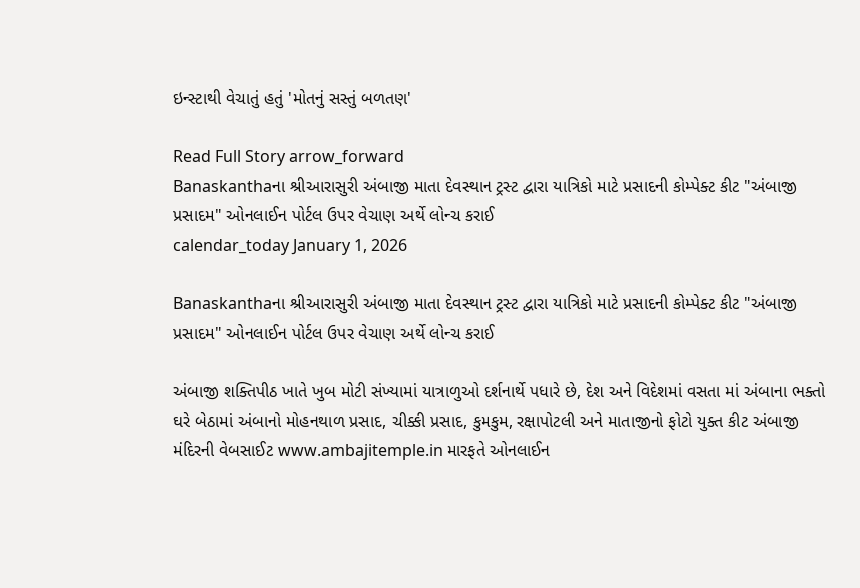ઇન્સ્ટાથી વેચાતું હતું 'મોતનું સસ્તું બળતણ'

Read Full Story arrow_forward
Banaskanthaના શ્રીઆરાસુરી અંબાજી માતા દેવસ્થાન ટ્રસ્ટ દ્વારા યાત્રિકો માટે પ્રસાદની કોમ્પેક્ટ કીટ "અંબાજી પ્રસાદમ" ઓનલાઈન પોર્ટલ ઉપર વેચાણ અર્થે લોન્ચ કરાઈ
calendar_today January 1, 2026

Banaskanthaના શ્રીઆરાસુરી અંબાજી માતા દેવસ્થાન ટ્રસ્ટ દ્વારા યાત્રિકો માટે પ્રસાદની કોમ્પેક્ટ કીટ "અંબાજી પ્રસાદમ" ઓનલાઈન પોર્ટલ ઉપર વેચાણ અર્થે લોન્ચ કરાઈ

અંબાજી શક્તિપીઠ ખાતે ખુબ મોટી સંખ્યામાં યાત્રાળુઓ દર્શનાર્થે પધારે છે, દેશ અને વિદેશમાં વસતા માં અંબાના ભક્તો ઘરે બેઠામાં અંબાનો મોહનથાળ પ્રસાદ, ચીક્કી પ્રસાદ, કુમકુમ, રક્ષાપોટલી અને માતાજીનો ફોટો યુક્ત કીટ અંબાજી મંદિરની વેબસાઈટ www.ambajitemple.in મારફતે ઓનલાઈન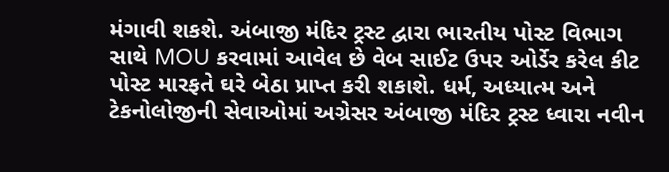મંગાવી શકશે. અંબાજી મંદિર ટ્રસ્ટ દ્વારા ભારતીય પોસ્ટ વિભાગ સાથે MOU કરવામાં આવેલ છે વેબ સાઈટ ઉપર ઓર્ડેર કરેલ કીટ પોસ્ટ મારફતે ઘરે બેઠા પ્રાપ્ત કરી શકાશે. ધર્મ, અધ્યાત્મ અને ટેકનોલોજીની સેવાઓમાં અગ્રેસર અંબાજી મંદિર ટ્રસ્ટ ધ્વારા નવીન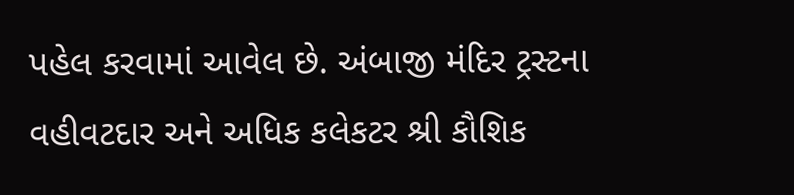પહેલ કરવામાં આવેલ છે. અંબાજી મંદિર ટ્રસ્ટના વહીવટદાર અને અધિક કલેકટર શ્રી કૌશિક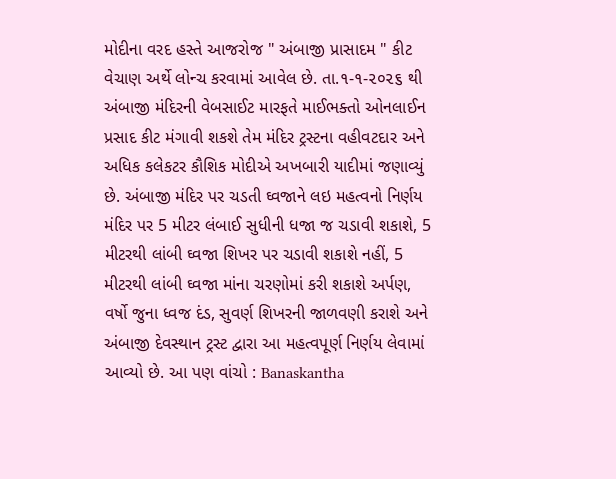મોદીના વરદ હસ્તે આજરોજ " અંબાજી પ્રાસાદમ " કીટ વેચાણ અર્થે લોન્ચ કરવામાં આવેલ છે. તા.૧-૧-૨૦૨૬ થી અંબાજી મંદિરની વેબસાઈટ મારફતે માઈભક્તો ઓનલાઈન પ્રસાદ કીટ મંગાવી શકશે તેમ મંદિર ટ્રસ્ટના વહીવટદાર અને અધિક કલેકટર કૌશિક મોદીએ અખબારી યાદીમાં જણાવ્યું છે. અંબાજી મંદિર પર ચડતી ઘ્વજાને લઇ મહત્વનો નિર્ણય મંદિર પર 5 મીટર લંબાઈ સુધીની ધજા જ ચડાવી શકાશે, 5 મીટરથી લાંબી ઘ્વજા શિખર પર ચડાવી શકાશે નહીં, 5 મીટરથી લાંબી ઘ્વજા માંના ચરણોમાં કરી શકાશે અર્પણ, વર્ષો જુના ધ્વજ દંડ, સુવર્ણ શિખરની જાળવણી કરાશે અને અંબાજી દેવસ્થાન ટ્રસ્ટ દ્વારા આ મહત્વપૂર્ણ નિર્ણય લેવામાં આવ્યો છે. આ પણ વાંચો : Banaskantha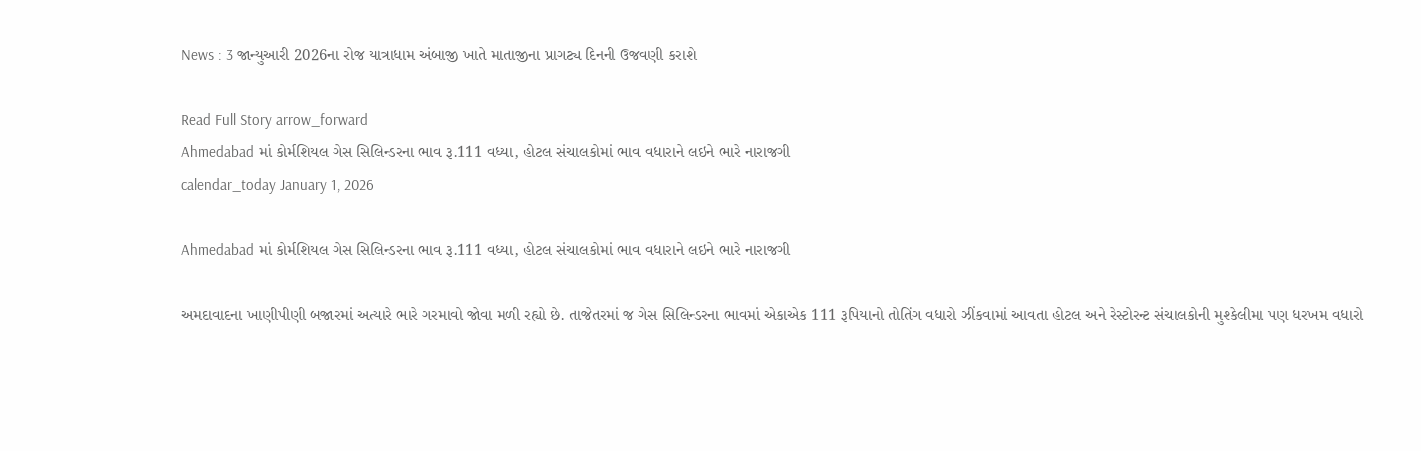News : 3 જાન્યુઆરી 2026ના રોજ યાત્રાધામ અંબાજી ખાતે માતાજીના પ્રાગટ્ય દિનની ઉજવણી કરાશે

Read Full Story arrow_forward
Ahmedabad માં કોર્મશિયલ ગેસ સિલિન્ડરના ભાવ રૂ.111 વધ્યા, હોટલ સંચાલકોમાં ભાવ વધારાને લઇને ભારે નારાજગી
calendar_today January 1, 2026

Ahmedabad માં કોર્મશિયલ ગેસ સિલિન્ડરના ભાવ રૂ.111 વધ્યા, હોટલ સંચાલકોમાં ભાવ વધારાને લઇને ભારે નારાજગી

અમદાવાદના ખાણીપીણી બજારમાં અત્યારે ભારે ગરમાવો જોવા મળી રહ્યો છે. તાજેતરમાં જ ગેસ સિલિન્ડરના ભાવમાં એકાએક 111 રૂપિયાનો તોતિંગ વધારો ઝીંકવામાં આવતા હોટલ અને રેસ્ટોરન્ટ સંચાલકોની મુશ્કેલીમા પણ ધરખમ વધારો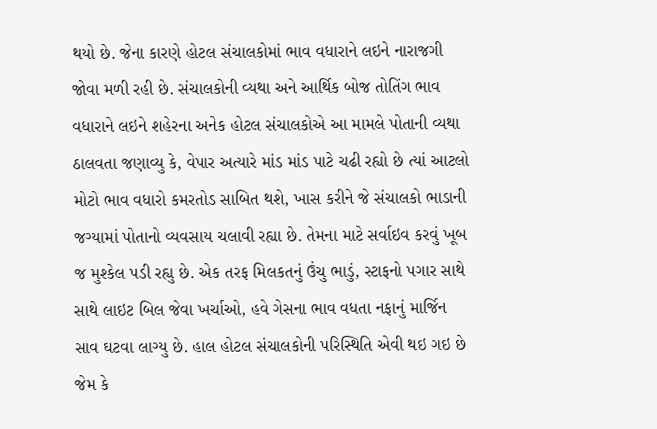થયો છે. જેના કારણે હોટલ સંચાલકોમાં ભાવ વધારાને લઇને નારાજગી જોવા મળી રહી છે. સંચાલકોની વ્યથા અને આર્થિક બોજ તોતિંગ ભાવ વધારાને લઇને શહેરના અનેક હોટલ સંચાલકોએ આ મામલે પોતાની વ્યથા ઠાલવતા જણાવ્યુ કે, વેપાર અત્યારે માંડ માંડ પાટે ચઢી રહ્યો છે ત્યાં આટલો મોટો ભાવ વધારો કમરતોડ સાબિત થશે, ખાસ કરીને જે સંચાલકો ભાડાની જગ્યામાં પોતાનો વ્યવસાય ચલાવી રહ્યા છે. તેમના માટે સર્વાઇવ કરવું ખૂબ જ મુશ્કેલ પડી રહ્યુ છે. એક તરફ મિલકતનું ઉંચુ ભાડું, સ્ટાફનો પગાર સાથે સાથે લાઇટ બિલ જેવા ખર્ચાઓ, હવે ગેસના ભાવ વધતા નફાનું માર્જિન સાવ ઘટવા લાગ્યુ છે. હાલ હોટલ સંચાલકોની પરિસ્થિતિ એવી થઇ ગઇ છે જેમ કે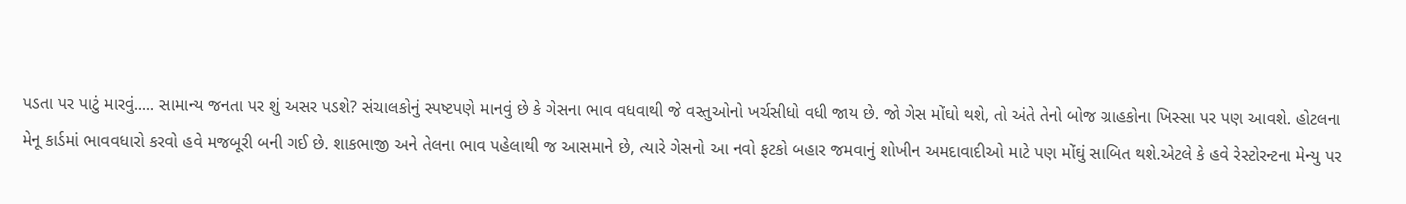પડતા પર પાટું મારવું..... સામાન્ય જનતા પર શું અસર પડશે? સંચાલકોનું સ્પષ્ટપણે માનવું છે કે ગેસના ભાવ વધવાથી જે વસ્તુઓનો ખર્ચસીધો વધી જાય છે. જો ગેસ મોંઘો થશે, તો અંતે તેનો બોજ ગ્રાહકોના ખિસ્સા પર પણ આવશે. હોટલના મેનૂ કાર્ડમાં ભાવવધારો કરવો હવે મજબૂરી બની ગઈ છે. શાકભાજી અને તેલના ભાવ પહેલાથી જ આસમાને છે, ત્યારે ગેસનો આ નવો ફટકો બહાર જમવાનું શોખીન અમદાવાદીઓ માટે પણ મોંઘું સાબિત થશે.એટલે કે હવે રેસ્ટોરન્ટના મેન્યુ પર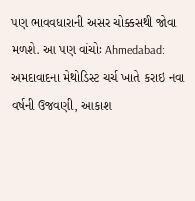પણ ભાવવધારાની અસર ચોક્કસથી જોવા મળશે. આ પણ વાંચોઃ Ahmedabad: અમદાવાદના મેથોડિસ્ટ ચર્ચ ખાતે કરાઇ નવા વર્ષની ઉજવણી, આકાશ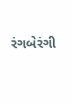રંગબેરંગી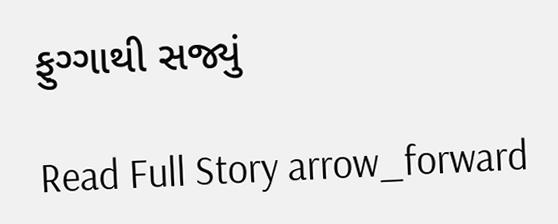ફુગ્ગાથી સજ્યું

Read Full Story arrow_forward